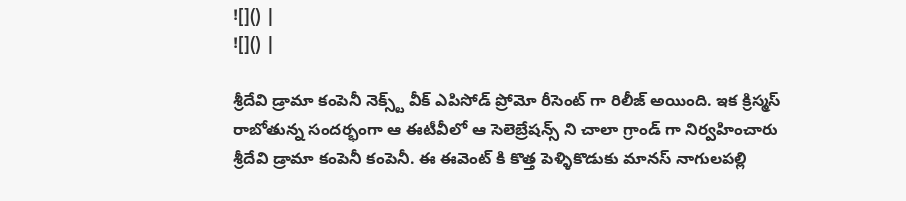![]() |
![]() |

శ్రీదేవి డ్రామా కంపెనీ నెక్స్ట్ వీక్ ఎపిసోడ్ ప్రోమో రీసెంట్ గా రిలీజ్ అయింది. ఇక క్రిస్మస్ రాబోతున్న సందర్భంగా ఆ ఈటీవీలో ఆ సెలెబ్రేషన్స్ ని చాలా గ్రాండ్ గా నిర్వహించారు శ్రీదేవి డ్రామా కంపెనీ కంపెనీ. ఈ ఈవెంట్ కి కొత్త పెళ్ళికొడుకు మానస్ నాగులపల్లి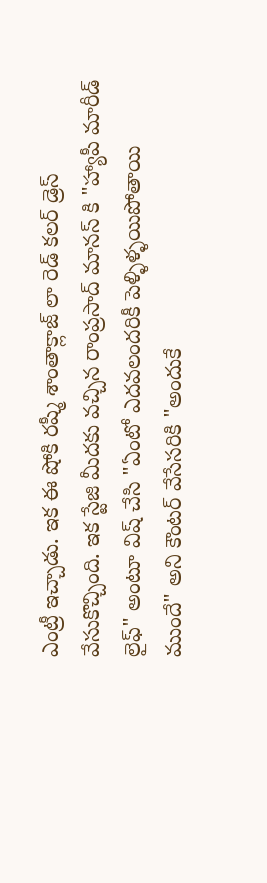ఎంట్రీ ఇచ్చాడు. ఇక ఈ షోకి రష్మీ శాంతాక్లాజ్ లా రెడ్ కలర్ డ్రెస్ వేసుకొచ్చింది. ఇక స్టేజి మీదకు వచ్చిన రాంప్రసాద్ మానస్ కి "హ్యాపీ మారీడ్ లైఫ్" అంటూ విష్ చేసి "ఏంటో ఎదవలందరికీ పెళ్ళిళ్ళయిపోతాయి ముందే" అని కౌంటర్ వేసేసరికి "అందుకే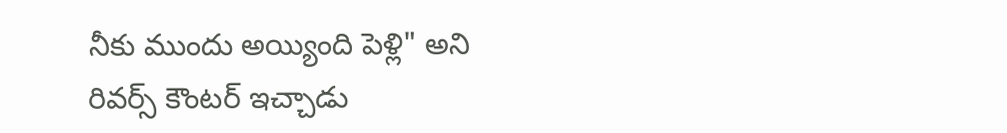నీకు ముందు అయ్యింది పెళ్లి" అని రివర్స్ కౌంటర్ ఇచ్చాడు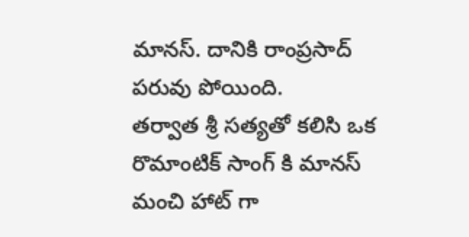మానస్. దానికి రాంప్రసాద్ పరువు పోయింది.
తర్వాత శ్రీ సత్యతో కలిసి ఒక రొమాంటిక్ సాంగ్ కి మానస్ మంచి హాట్ గా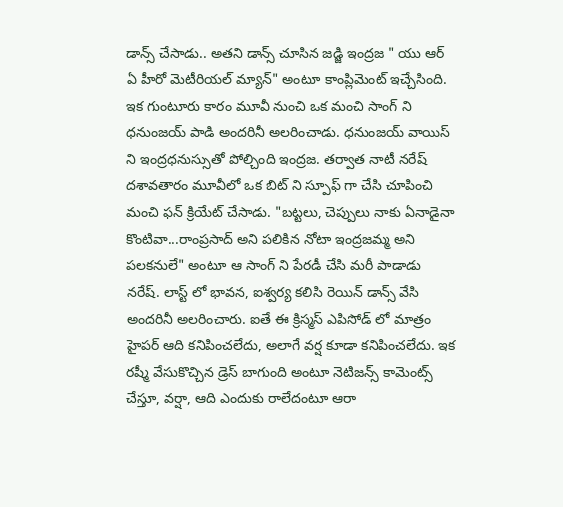డాన్స్ చేసాడు.. అతని డాన్స్ చూసిన జడ్జి ఇంద్రజ " యు ఆర్ ఏ హీరో మెటీరియల్ మ్యాన్" అంటూ కాంప్లిమెంట్ ఇచ్చేసింది. ఇక గుంటూరు కారం మూవీ నుంచి ఒక మంచి సాంగ్ ని ధనుంజయ్ పాడి అందరినీ అలరించాడు. ధనుంజయ్ వాయిస్ ని ఇంద్రధనుస్సుతో పోల్చింది ఇంద్రజ. తర్వాత నాటీ నరేష్ దశావతారం మూవీలో ఒక బిట్ ని స్పూఫ్ గా చేసి చూపించి మంచి ఫన్ క్రియేట్ చేసాడు. "బట్టలు, చెప్పులు నాకు ఏనాడైనా కొంటివా...రాంప్రసాద్ అని పలికిన నోటా ఇంద్రజమ్మ అని పలకనులే" అంటూ ఆ సాంగ్ ని పేరడీ చేసి మరీ పాడాడు నరేష్. లాస్ట్ లో భావన, ఐశ్వర్య కలిసి రెయిన్ డాన్స్ వేసి అందరినీ అలరించారు. ఐతే ఈ క్రిస్మస్ ఎపిసోడ్ లో మాత్రం హైపర్ ఆది కనిపించలేదు, అలాగే వర్ష కూడా కనిపించలేదు. ఇక రష్మీ వేసుకొచ్చిన డ్రెస్ బాగుంది అంటూ నెటిజన్స్ కామెంట్స్ చేస్తూ, వర్షా, ఆది ఎందుకు రాలేదంటూ ఆరా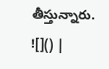తీస్తున్నారు.
![]() |